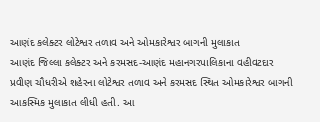આણંદ કલેક્ટર લોટેશ્વર તળાવ અને ઓમકારેશ્વર બાગની મુલાકાત
આણંદ જિલ્લા કલેક્ટર અને કરમસદ-આણંદ મહાનગરપાલિકાના વહીવટદાર પ્રવીણ ચૌધરીએ શહેરના લોટેશ્વર તળાવ અને કરમસદ સ્થિત ઓમકારેશ્વર બાગની આકસ્મિક મુલાકાત લીધી હતી. આ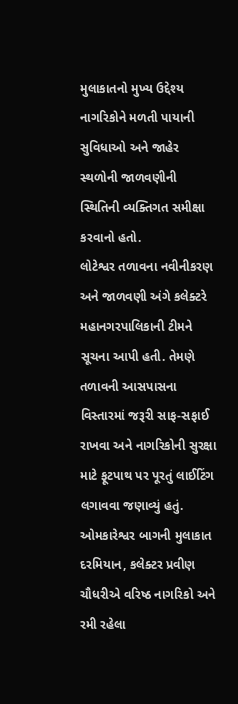મુલાકાતનો મુખ્ય ઉદ્દેશ્ય નાગરિકોને મળતી પાયાની સુવિધાઓ અને જાહેર સ્થળોની જાળવણીની સ્થિતિની વ્યક્તિગત સમીક્ષા કરવાનો હતો.
લોટેશ્વર તળાવના નવીનીકરણ અને જાળવણી અંગે કલેક્ટરે મહાનગરપાલિકાની ટીમને સૂચના આપી હતી. તેમણે તળાવની આસપાસના વિસ્તારમાં જરૂરી સાફ-સફાઈ રાખવા અને નાગરિકોની સુરક્ષા માટે ફૂટપાથ પર પૂરતું લાઈટિંગ લગાવવા જણાવ્યું હતું.
ઓમકારેશ્વર બાગની મુલાકાત દરમિયાન, કલેક્ટર પ્રવીણ ચૌધરીએ વરિષ્ઠ નાગરિકો અને રમી રહેલા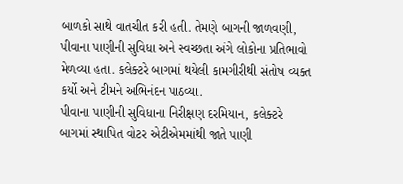બાળકો સાથે વાતચીત કરી હતી. તેમણે બાગની જાળવણી, પીવાના પાણીની સુવિધા અને સ્વચ્છતા અંગે લોકોના પ્રતિભાવો મેળવ્યા હતા. કલેક્ટરે બાગમાં થયેલી કામગીરીથી સંતોષ વ્યક્ત કર્યો અને ટીમને અભિનંદન પાઠવ્યા.
પીવાના પાણીની સુવિધાના નિરીક્ષણ દરમિયાન, કલેક્ટરે બાગમાં સ્થાપિત વોટર એટીએમમાંથી જાતે પાણી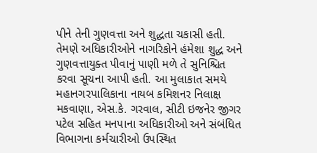પીને તેની ગુણવત્તા અને શુદ્ધતા ચકાસી હતી. તેમણે અધિકારીઓને નાગરિકોને હંમેશા શુદ્ધ અને ગુણવત્તાયુક્ત પીવાનું પાણી મળે તે સુનિશ્ચિત કરવા સૂચના આપી હતી. આ મુલાકાત સમયે મહાનગરપાલિકાના નાયબ કમિશનર નિલાક્ષ મકવાણા, એસ.કે. ગરવાલ, સીટી ઇજનેર જીગર પટેલ સહિત મનપાના અધિકારીઓ અને સંબંધિત વિભાગના કર્મચારીઓ ઉપસ્થિત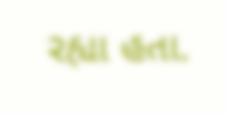રહ્યા હતા.